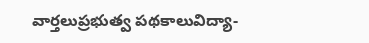వార్తలుప్రభుత్వ పథకాలువిద్యా-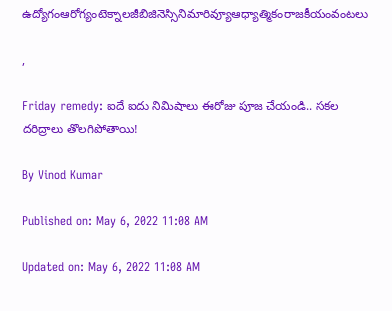ఉద్యోగంఆరోగ్యంటెక్నాలజీబిజినెస్సినిమారివ్యూఆధ్యాత్మికంరాజకీయంవంటలు

,

Friday remedy: ఐదే ఐదు నిమిషాలు ఈరోజు పూజ చేయండి.. సకల దరిద్రాలు తొలగిపోతాయి!

By Vinod Kumar

Published on: May 6, 2022 11:08 AM

Updated on: May 6, 2022 11:08 AM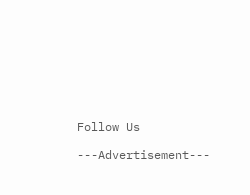Follow Us

---Advertisement---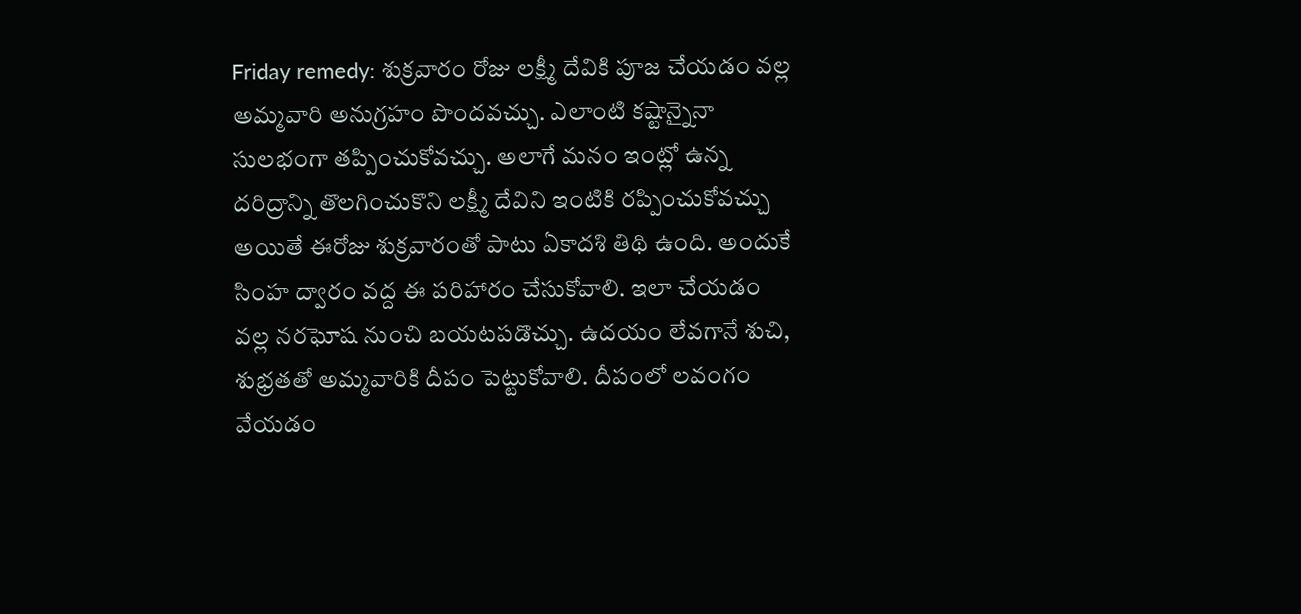Friday remedy: శుక్రవారం రోజు లక్ష్మీ దేవికి పూజ చేయడం వల్ల అమ్మవారి అనుగ్రహం పొందవచ్చు. ఎలాంటి కష్టాన్నైనా సులభంగా తప్పించుకోవచ్చు. అలాగే మనం ఇంట్లో ఉన్న దరిద్రాన్ని తొలగించుకొని లక్ష్మీ దేవిని ఇంటికి రప్పించుకోవచ్చు అయితే ఈరోజు శుక్రవారంతో పాటు ఏకాదశి తిథి ఉంది. అందుకే సింహ ద్వారం వద్ద ఈ పరిహారం చేసుకోవాలి. ఇలా చేయడం వల్ల నరఘోష నుంచి బయటపడొచ్చు. ఉదయం లేవగానే శుచి, శుభ్రతతో అమ్మవారికి దీపం పెట్టుకోవాలి. దీపంలో లవంగం వేయడం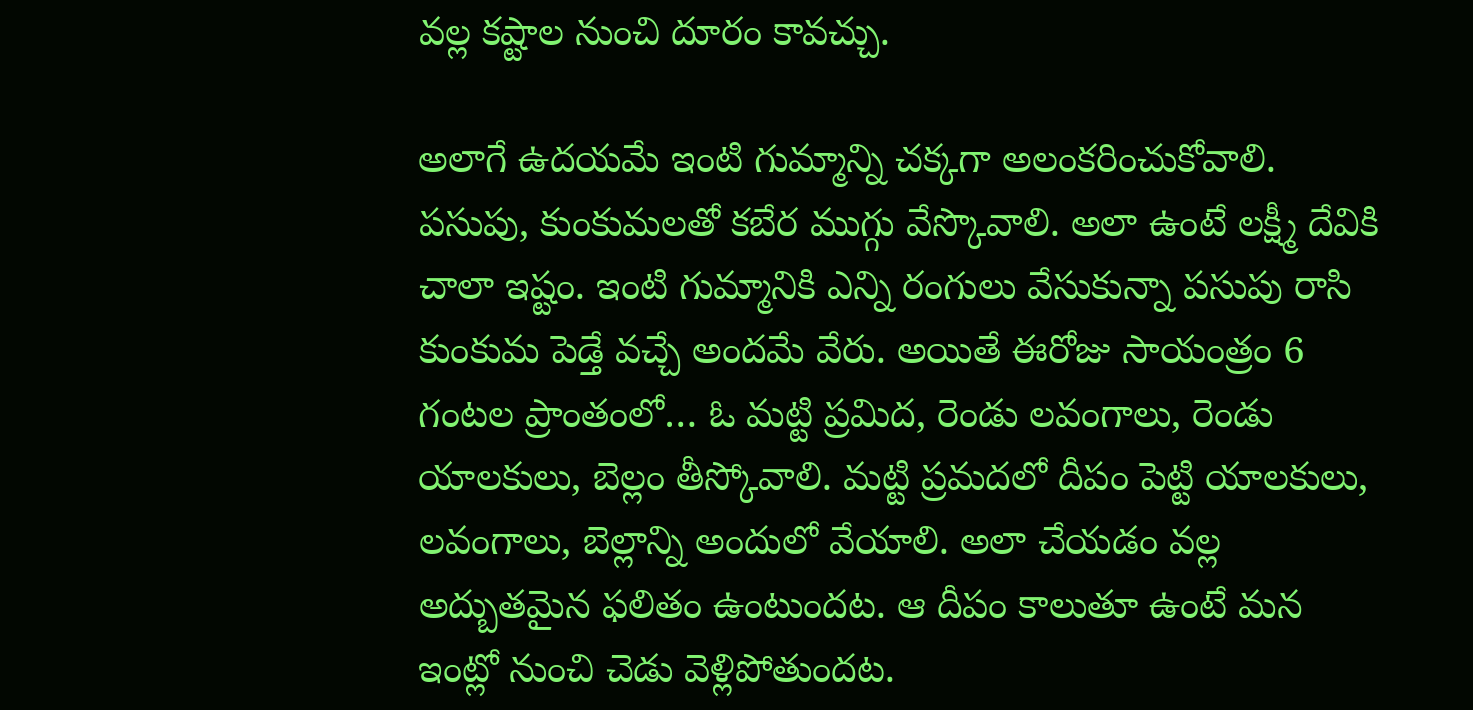వల్ల కష్టాల నుంచి దూరం కావచ్చు.

అలాగే ఉదయమే ఇంటి గుమ్మాన్ని చక్కగా అలంకరించుకోవాలి. పసుపు, కుంకుమలతో కబేర ముగ్గు వేస్కొవాలి. అలా ఉంటే లక్ష్మీ దేవికి చాలా ఇష్టం. ఇంటి గుమ్మానికి ఎన్ని రంగులు వేసుకున్నా పసుపు రాసి కుంకుమ పెడ్తే వచ్చే అందమే వేరు. అయితే ఈరోజు సాయంత్రం 6 గంటల ప్రాంతంలో… ఓ మట్టి ప్రమిద, రెండు లవంగాలు, రెండు యాలకులు, బెల్లం తీస్కోవాలి. మట్టి ప్రమదలో దీపం పెట్టి యాలకులు, లవంగాలు, బెల్లాన్ని అందులో వేయాలి. అలా చేయడం వల్ల అద్బుతమైన ఫలితం ఉంటుందట. ఆ దీపం కాలుతూ ఉంటే మన ఇంట్లో నుంచి చెడు వెళ్లిపోతుందట.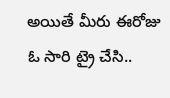అయితే మీరు ఈరోజు ఓ సారి ట్రై చేసి..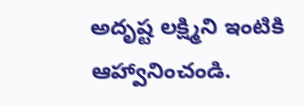అదృష్ట లక్ష్మిని ఇంటికి ఆహ్వానించండి.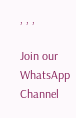, , ,

Join our WhatsApp Channel